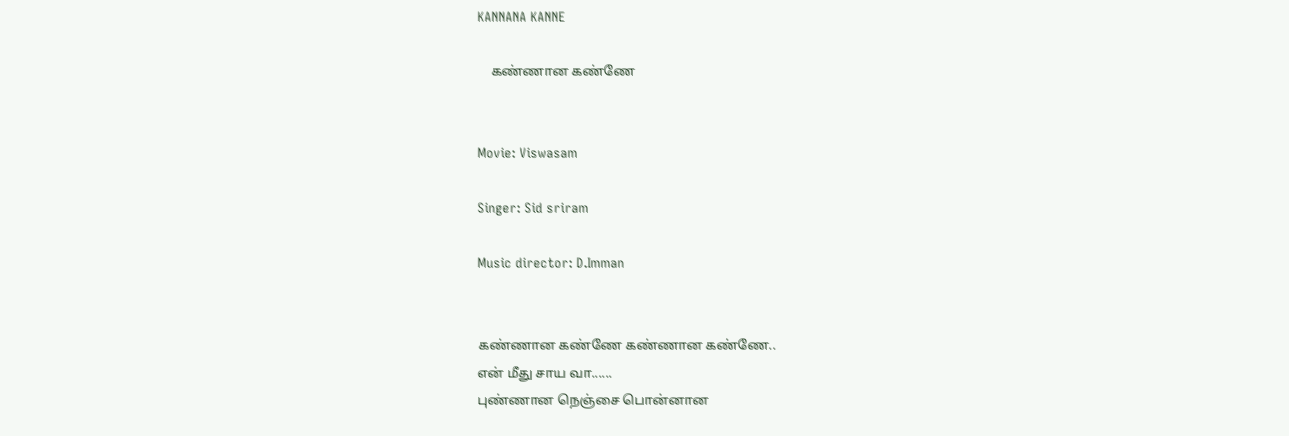KANNANA KANNE

    கண்ணான கண்ணே


Movie: Viswasam

Singer: Sid sriram

Music director: D.Imman


கண்ணான கண்ணே கண்ணான கண்ணே..
என் மீது சாய வா......
புண்ணான நெஞ்சை பொன்னான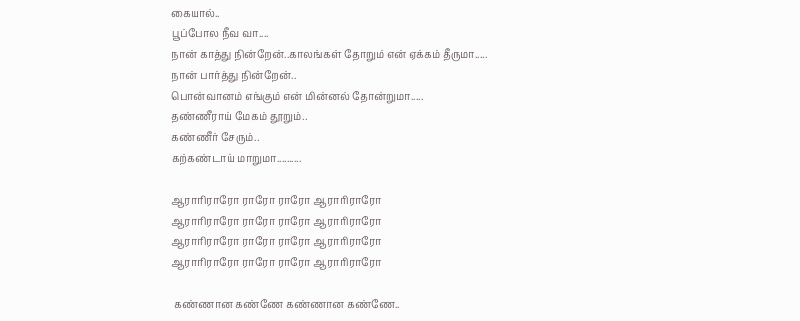கையால்..
பூப்போல நீவ வா....
நான் காத்து நின்றேன்..காலங்கள் தோறும் என் ஏக்கம் தீருமா.....
நான் பார்த்து நின்றேன்..
பொன்வானம் எங்கும் என் மின்னல் தோன்றுமா.....
தண்ணீராய் மேகம் தூறும்..
கண்ணீர் சேரும்..
கற்கண்டாய் மாறுமா..........

ஆராரிராரோ ராரோ ராரோ ஆராரிராரோ
ஆராரிராரோ ராரோ ராரோ ஆராரிராரோ
ஆராரிராரோ ராரோ ராரோ ஆராரிராரோ
ஆராரிராரோ ராரோ ராரோ ஆராரிராரோ

 கண்ணான கண்ணே கண்ணான கண்ணே..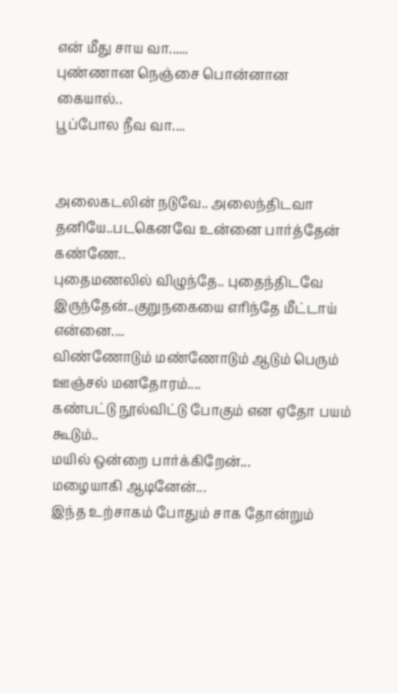என் மீது சாய வா......
புண்ணான நெஞ்சை பொன்னான கையால்..
பூப்போல நீவ வா....


அலைகடலின் நடுவே.. அலைந்திடவா தனியே..படகெனவே உன்னை பார்த்தேன் கண்ணே..
புதைமணலில் விழுந்தே.. புதைந்திடவே இருந்தேன்..குறுநகையை எரிந்தே மீட்டாய் என்னை....
விண்ணோடும் மண்ணோடும் ஆடும் பெரும் ஊஞ்சல் மனதோரம்....
கண்பட்டு நூல்விட்டு போகும் என ஏதோ பயம் கூடும்..
மயில் ஒன்றை பார்க்கிறேன்...
மழையாகி ஆடினேன்...
இந்த உற்சாகம் போதும் சாக தோன்றும்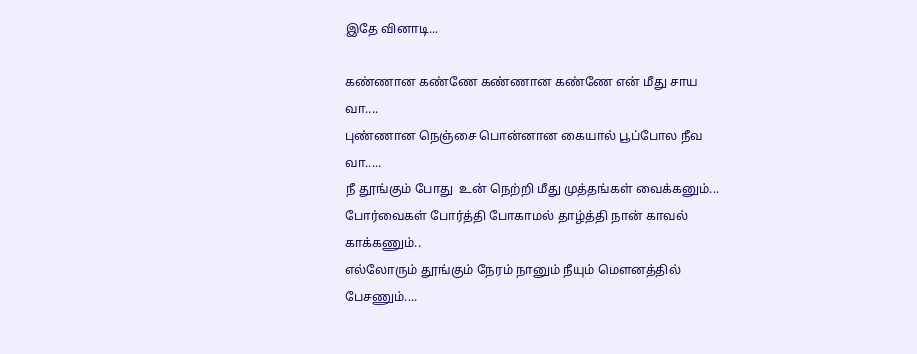இதே வினாடி...

கண்ணான கண்ணே கண்ணான கண்ணே என் மீது சாய வா....
புண்ணான நெஞ்சை பொன்னான கையால் பூப்போல நீவ வா.....
நீ தூங்கும் போது  உன் நெற்றி மீது முத்தங்கள் வைக்கனும்...
போர்வைகள் போர்த்தி போகாமல் தாழ்த்தி நான் காவல் காக்கணும்..
எல்லோரும் தூங்கும் நேரம் நானும் நீயும் மௌனத்தில் பேசணும்....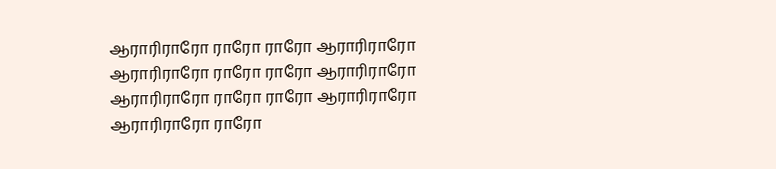ஆராரிராரோ ராரோ ராரோ ஆராரிராரோ
ஆராரிராரோ ராரோ ராரோ ஆராரிராரோ
ஆராரிராரோ ராரோ ராரோ ஆராரிராரோ
ஆராரிராரோ ராரோ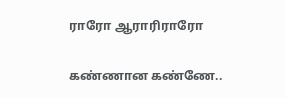ராரோ ஆராரிராரோ

கண்ணான கண்ணே..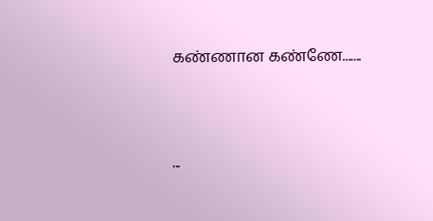கண்ணான கண்ணே.......





...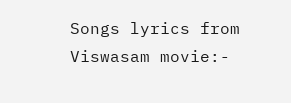Songs lyrics from Viswasam movie:-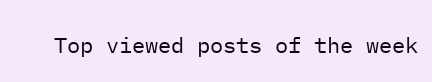Top viewed posts of the week